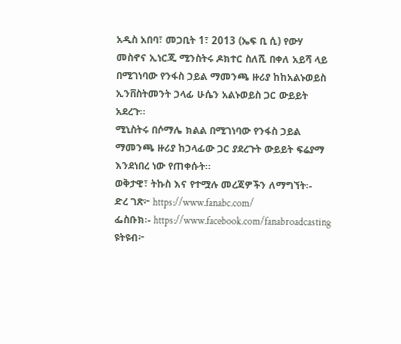አዲስ አበባ፣ መጋቢት 1፣ 2013 (ኤፍ ቢ ሲ) የውሃ መስኖና ኢነርጂ ሚንስትሩ ዶክተር ስለሺ በቀለ አይሻ ላይ በሚገነባው የንፋስ ኃይል ማመንጫ ዙሪያ ከከአልኑወይስ ኢንቨስትመንት ኃላፊ ሁሴን አልኑወይስ ጋር ውይይት አደረጉ፡፡
ሚኒስትሩ በሶማሌ ክልል በሚገነባው የንፋስ ኃይል ማመንጫ ዙሪያ ከኃላፊው ጋር ያደረጉት ውይይት ፍሬያማ እንደነበረ ነው የጠቀሱት፡፡
ወቅታዊ፣ ትኩስ እና የተሟሉ መረጃዎችን ለማግኘት፡-
ድረ ገጽ፦ https://www.fanabc.com/
ፌስቡክ፡- https://www.facebook.com/fanabroadcasting
ዩትዩብ፦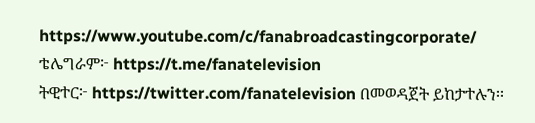https://www.youtube.com/c/fanabroadcastingcorporate/
ቴሌግራም፦ https://t.me/fanatelevision
ትዊተር፦ https://twitter.com/fanatelevision በመወዳጀት ይከታተሉን፡፡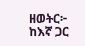ዘወትር፦ ከእኛ ጋር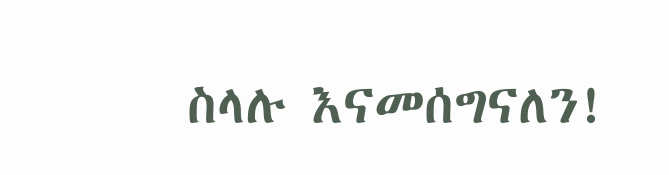ስላሉ እናመሰግናለን!